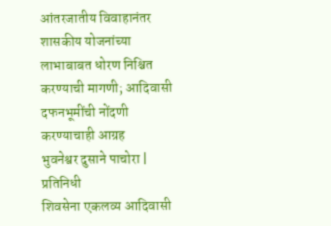आंतरजातीय विवाहानंतर शासकीय योजनांच्या लाभाबाबत धोरण निश्चित करण्याची मागणी; आदिवासी दफनभूमींची नोंदणी करण्याचाही आग्रह
भुवनेश्वर दुसाने पाचोरा | प्रतिनिधी
शिवसेना एकलव्य आदिवासी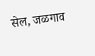सेल, जळगाव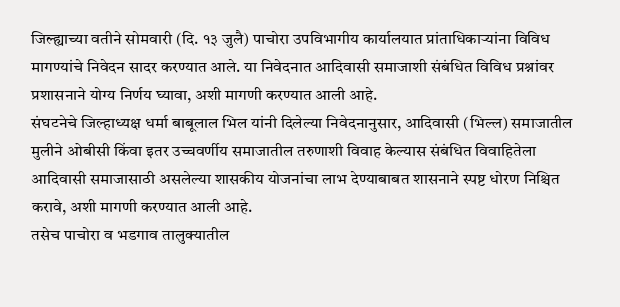जिल्ह्याच्या वतीने सोमवारी (दि. १३ जुलै) पाचोरा उपविभागीय कार्यालयात प्रांताधिकाऱ्यांना विविध मागण्यांचे निवेदन सादर करण्यात आले. या निवेदनात आदिवासी समाजाशी संबंधित विविध प्रश्नांवर प्रशासनाने योग्य निर्णय घ्यावा, अशी मागणी करण्यात आली आहे.
संघटनेचे जिल्हाध्यक्ष धर्मा बाबूलाल भिल यांनी दिलेल्या निवेदनानुसार, आदिवासी (भिल्ल) समाजातील मुलीने ओबीसी किंवा इतर उच्चवर्णीय समाजातील तरुणाशी विवाह केल्यास संबंधित विवाहितेला आदिवासी समाजासाठी असलेल्या शासकीय योजनांचा लाभ देण्याबाबत शासनाने स्पष्ट धोरण निश्चित करावे, अशी मागणी करण्यात आली आहे.
तसेच पाचोरा व भडगाव तालुक्यातील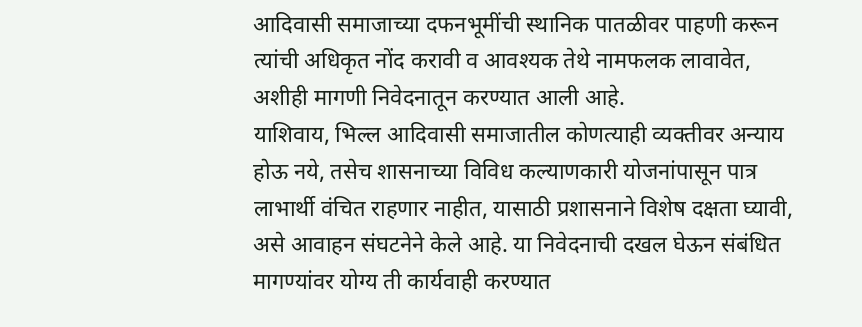आदिवासी समाजाच्या दफनभूमींची स्थानिक पातळीवर पाहणी करून त्यांची अधिकृत नोंद करावी व आवश्यक तेथे नामफलक लावावेत, अशीही मागणी निवेदनातून करण्यात आली आहे.
याशिवाय, भिल्ल आदिवासी समाजातील कोणत्याही व्यक्तीवर अन्याय होऊ नये, तसेच शासनाच्या विविध कल्याणकारी योजनांपासून पात्र लाभार्थी वंचित राहणार नाहीत, यासाठी प्रशासनाने विशेष दक्षता घ्यावी, असे आवाहन संघटनेने केले आहे. या निवेदनाची दखल घेऊन संबंधित मागण्यांवर योग्य ती कार्यवाही करण्यात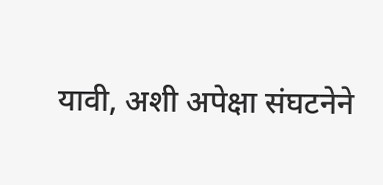यावी, अशी अपेक्षा संघटनेने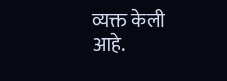व्यक्त केली आहे.